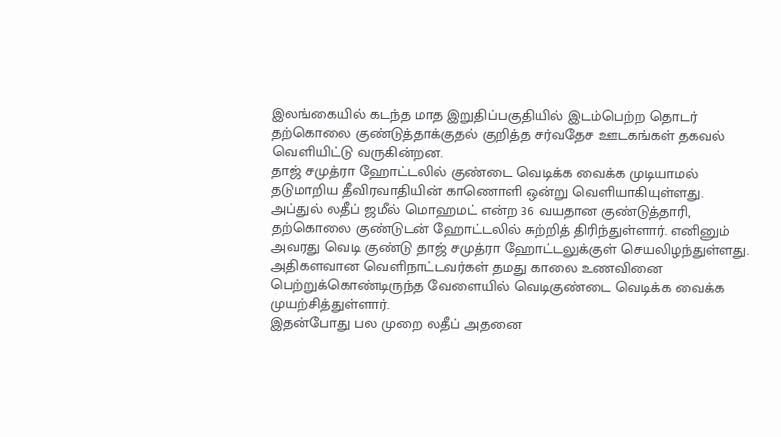இலங்கையில் கடந்த மாத இறுதிப்பகுதியில் இடம்பெற்ற தொடர் தற்கொலை குண்டுத்தாக்குதல் குறித்த சர்வதேச ஊடகங்கள் தகவல் வெளியிட்டு வருகின்றன.
தாஜ் சமுத்ரா ஹோட்டலில் குண்டை வெடிக்க வைக்க முடியாமல் தடுமாறிய தீவிரவாதியின் காணொளி ஒன்று வெளியாகியுள்ளது.
அப்துல் லதீப் ஜமீல் மொஹமட் என்ற 36 வயதான குண்டுத்தாரி, தற்கொலை குண்டுடன் ஹோட்டலில் சுற்றித் திரிந்துள்ளார். எனினும் அவரது வெடி குண்டு தாஜ் சமுத்ரா ஹோட்டலுக்குள் செயலிழந்துள்ளது.
அதிகளவான வெளிநாட்டவர்கள் தமது காலை உணவினை பெற்றுக்கொண்டிருந்த வேளையில் வெடிகுண்டை வெடிக்க வைக்க முயற்சித்துள்ளார்.
இதன்போது பல முறை லதீப் அதனை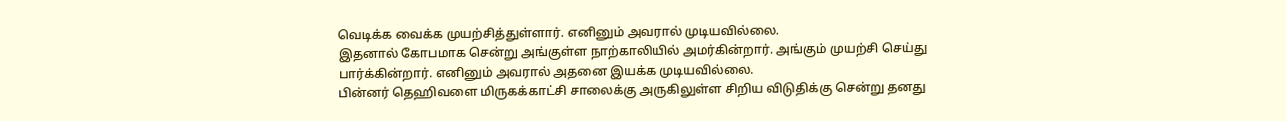வெடிக்க வைக்க முயற்சித்துள்ளார். எனினும் அவரால் முடியவில்லை.
இதனால் கோபமாக சென்று அங்குள்ள நாற்காலியில் அமர்கின்றார். அங்கும் முயற்சி செய்து பார்க்கின்றார். எனினும் அவரால் அதனை இயக்க முடியவில்லை.
பின்னர் தெஹிவளை மிருகக்காட்சி சாலைக்கு அருகிலுள்ள சிறிய விடுதிக்கு சென்று தனது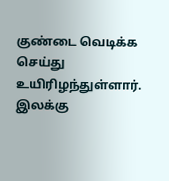குண்டை வெடிக்க செய்து உயிரிழந்துள்ளார்.
இலக்கு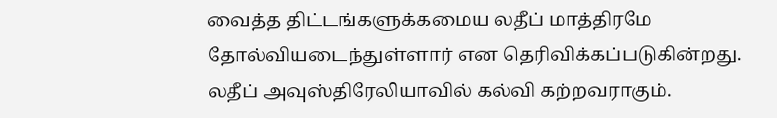வைத்த திட்டங்களுக்கமைய லதீப் மாத்திரமே தோல்வியடைந்துள்ளார் என தெரிவிக்கப்படுகின்றது.
லதீப் அவுஸ்திரேலியாவில் கல்வி கற்றவராகும்.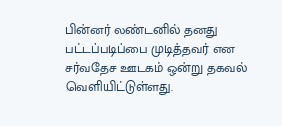பின்னர் லண்டனில் தனது பட்டப்படிப்பை முடித்தவர் என சர்வதேச ஊடகம் ஒன்று தகவல் வெளியிட்டுள்ளது.